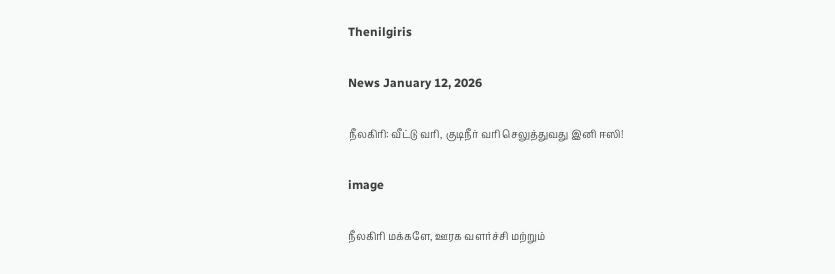Thenilgiris

News January 12, 2026

நீலகிரி: வீட்டு வரி, குடிநீர் வரி செலுத்துவது இனி ஈஸி!

image

நீலகிரி மக்களே, ஊரக வளர்ச்சி மற்றும்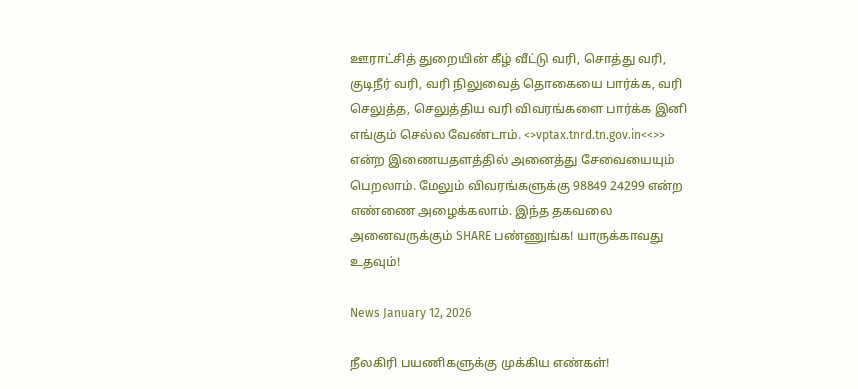ஊராட்சித் துறையின் கீழ் வீட்டு வரி, சொத்து வரி, குடிநீர் வரி, வரி நிலுவைத் தொகையை பார்க்க, வரி செலுத்த, செலுத்திய வரி விவரங்களை பார்க்க இனி எங்கும் செல்ல வேண்டாம். <>vptax.tnrd.tn.gov.in<<>> என்ற இணையதளத்தில் அனைத்து சேவையையும் பெறலாம். மேலும் விவரங்களுக்கு 98849 24299 என்ற எண்ணை அழைக்கலாம். இந்த தகவலை அனைவருக்கும் SHARE பண்ணுங்க! யாருக்காவது உதவும்!

News January 12, 2026

நீலகிரி பயணிகளுக்கு முக்கிய எண்கள்!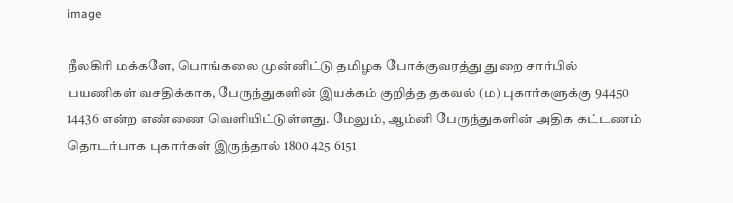image

நீலகிரி மக்களே, பொங்கலை முன்னிட்டு தமிழக போக்குவரத்து துறை சார்பில் பயணிகள் வசதிக்காக, பேருந்துகளின் இயக்கம் குறித்த தகவல் (ம) புகார்களுக்கு 94450 14436 என்ற எண்ணை வெளியிட்டுள்ளது. மேலும், ஆம்னி பேருந்துகளின் அதிக கட்டணம் தொடர்பாக புகார்கள் இருந்தால் 1800 425 6151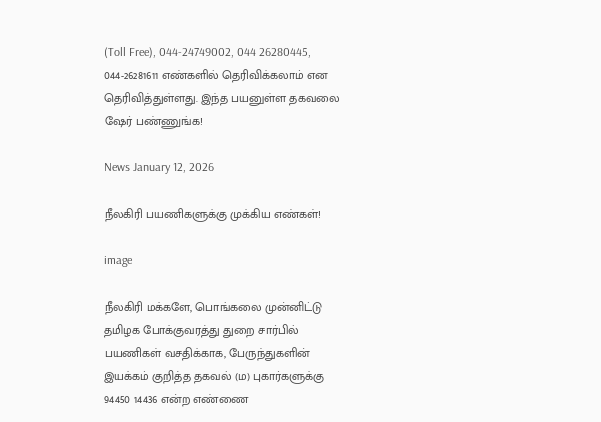(Toll Free), 044-24749002, 044 26280445, 044-26281611 எண்களில் தெரிவிக்கலாம் என தெரிவித்துள்ளது. இந்த பயனுள்ள தகவலை ஷேர் பண்ணுங்க!

News January 12, 2026

நீலகிரி பயணிகளுக்கு முக்கிய எண்கள்!

image

நீலகிரி மக்களே, பொங்கலை முன்னிட்டு தமிழக போக்குவரத்து துறை சார்பில் பயணிகள் வசதிக்காக, பேருந்துகளின் இயக்கம் குறித்த தகவல் (ம) புகார்களுக்கு 94450 14436 என்ற எண்ணை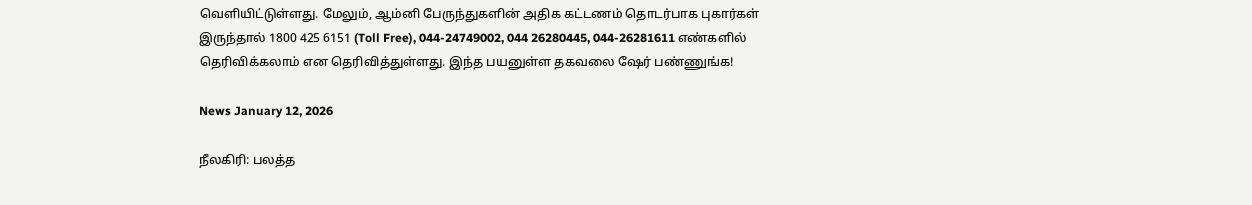வெளியிட்டுள்ளது. மேலும், ஆம்னி பேருந்துகளின் அதிக கட்டணம் தொடர்பாக புகார்கள் இருந்தால் 1800 425 6151 (Toll Free), 044-24749002, 044 26280445, 044-26281611 எண்களில் தெரிவிக்கலாம் என தெரிவித்துள்ளது. இந்த பயனுள்ள தகவலை ஷேர் பண்ணுங்க!

News January 12, 2026

நீலகிரி: பலத்த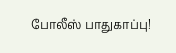போலீஸ் பாதுகாப்பு!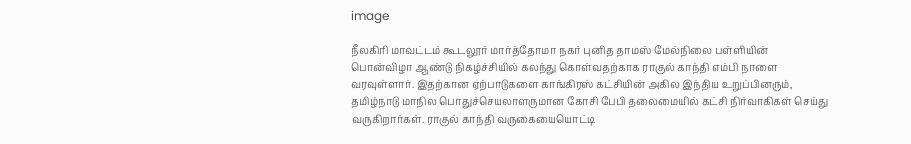image

நீலகிரி மாவட்டம் கூடலூர் மார்த்தோமா நகர் புனித தாமஸ் மேல்நிலை பள்ளியின் பொன்விழா ஆண்டு நிகழ்ச்சியில் கலந்து கொள்வதற்காக ராகுல் காந்தி எம்பி நாளை வரவுள்ளார். இதற்கான ஏற்பாடுகளை காங்கிரஸ் கட்சியின் அகில இந்திய உறுப்பினரும், தமிழ்நாடு மாநில பொதுச்செயலாளருமான கோசி பேபி தலைமையில் கட்சி நிர்வாகிகள் செய்து வருகிறார்கள். ராகுல் காந்தி வருகையையொட்டி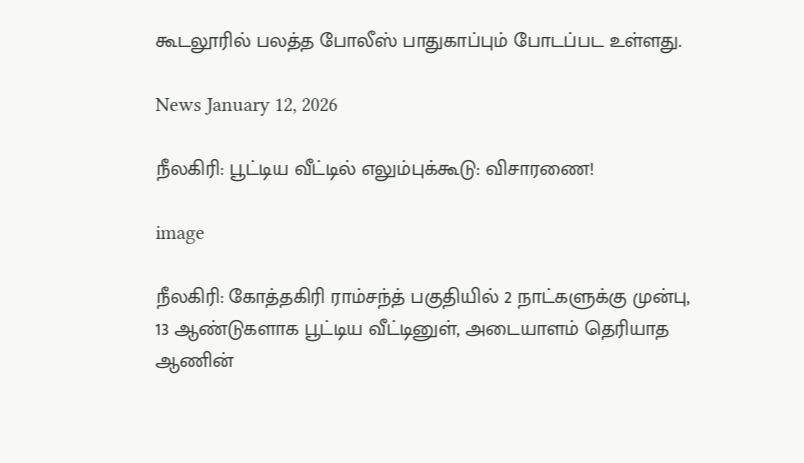கூடலூரில் பலத்த போலீஸ் பாதுகாப்பும் போடப்பட உள்ளது.

News January 12, 2026

நீலகிரி: பூட்டிய வீட்டில் எலும்புக்கூடு: விசாரணை!

image

நீலகிரி: கோத்தகிரி ராம்சந்த் பகுதியில் 2 நாட்களுக்கு முன்பு, 13 ஆண்டுகளாக பூட்டிய வீட்டினுள், அடையாளம் தெரியாத ஆணின்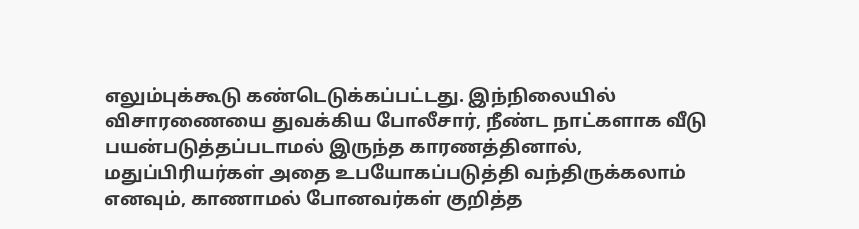எலும்புக்கூடு கண்டெடுக்கப்பட்டது. இந்நிலையில் விசாரணையை துவக்கிய போலீசார், நீண்ட நாட்களாக வீடு பயன்படுத்தப்படாமல் இருந்த காரணத்தினால், மதுப்பிரியர்கள் அதை உபயோகப்படுத்தி வந்திருக்கலாம் எனவும், காணாமல் போனவர்கள் குறித்த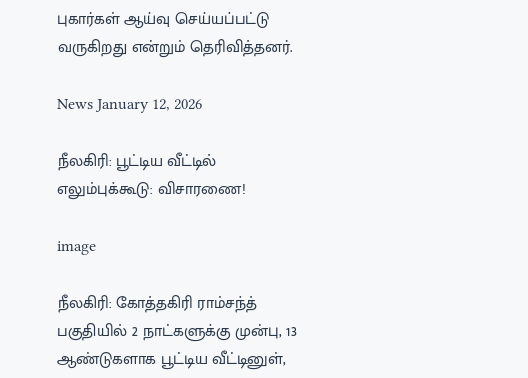புகார்கள் ஆய்வு செய்யப்பட்டு வருகிறது என்றும் தெரிவித்தனர்.

News January 12, 2026

நீலகிரி: பூட்டிய வீட்டில் எலும்புக்கூடு: விசாரணை!

image

நீலகிரி: கோத்தகிரி ராம்சந்த் பகுதியில் 2 நாட்களுக்கு முன்பு, 13 ஆண்டுகளாக பூட்டிய வீட்டினுள்,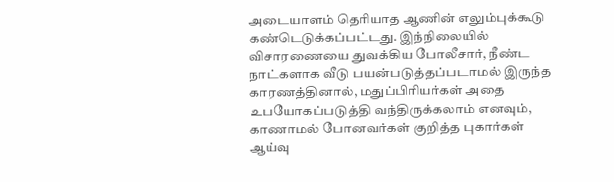அடையாளம் தெரியாத ஆணின் எலும்புக்கூடு கண்டெடுக்கப்பட்டது. இந்நிலையில் விசாரணையை துவக்கிய போலீசார், நீண்ட நாட்களாக வீடு பயன்படுத்தப்படாமல் இருந்த காரணத்தினால், மதுப்பிரியர்கள் அதை உபயோகப்படுத்தி வந்திருக்கலாம் எனவும், காணாமல் போனவர்கள் குறித்த புகார்கள் ஆய்வு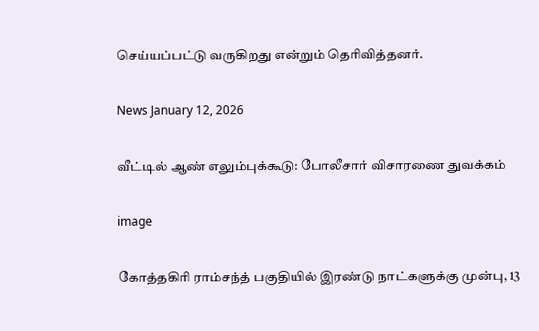செய்யப்பட்டு வருகிறது என்றும் தெரிவித்தனர்.

News January 12, 2026

வீட்டில் ஆண் எலும்புக்கூடு: போலீசார் விசாரணை துவக்கம்

image

கோத்தகிரி ராம்சந்த் பகுதியில் இரண்டு நாட்களுக்கு முன்பு, 13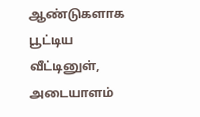ஆண்டுகளாக பூட்டிய வீட்டினுள், அடையாளம்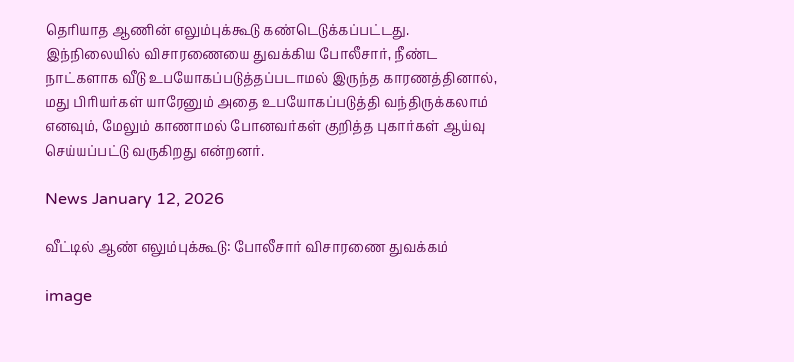தெரியாத ஆணின் எலும்புக்கூடு கண்டெடுக்கப்பட்டது. இந்நிலையில் விசாரணையை துவக்கிய போலீசார், நீண்ட நாட்களாக வீடு உபயோகப்படுத்தப்படாமல் இருந்த காரணத்தினால், மது பிரியர்கள் யாரேனும் அதை உபயோகப்படுத்தி வந்திருக்கலாம் எனவும், மேலும் காணாமல் போனவர்கள் குறித்த புகார்கள் ஆய்வு செய்யப்பட்டு வருகிறது என்றனர்.

News January 12, 2026

வீட்டில் ஆண் எலும்புக்கூடு: போலீசார் விசாரணை துவக்கம்

image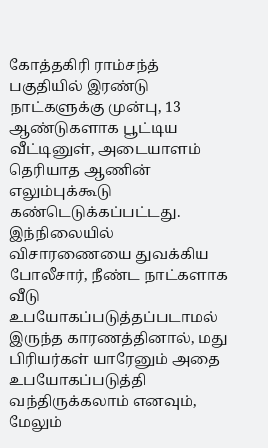கோத்தகிரி ராம்சந்த் பகுதியில் இரண்டு நாட்களுக்கு முன்பு, 13 ஆண்டுகளாக பூட்டிய வீட்டினுள், அடையாளம் தெரியாத ஆணின் எலும்புக்கூடு கண்டெடுக்கப்பட்டது. இந்நிலையில் விசாரணையை துவக்கிய போலீசார், நீண்ட நாட்களாக வீடு உபயோகப்படுத்தப்படாமல் இருந்த காரணத்தினால், மது பிரியர்கள் யாரேனும் அதை உபயோகப்படுத்தி வந்திருக்கலாம் எனவும், மேலும்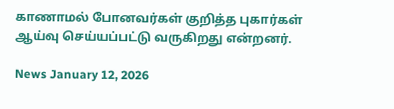காணாமல் போனவர்கள் குறித்த புகார்கள் ஆய்வு செய்யப்பட்டு வருகிறது என்றனர்.

News January 12, 2026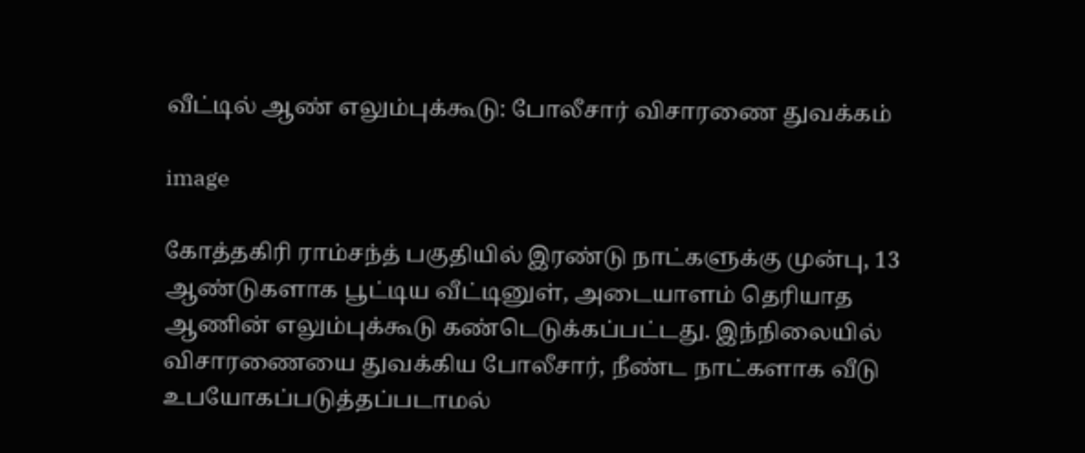வீட்டில் ஆண் எலும்புக்கூடு: போலீசார் விசாரணை துவக்கம்

image

கோத்தகிரி ராம்சந்த் பகுதியில் இரண்டு நாட்களுக்கு முன்பு, 13 ஆண்டுகளாக பூட்டிய வீட்டினுள், அடையாளம் தெரியாத ஆணின் எலும்புக்கூடு கண்டெடுக்கப்பட்டது. இந்நிலையில் விசாரணையை துவக்கிய போலீசார், நீண்ட நாட்களாக வீடு உபயோகப்படுத்தப்படாமல்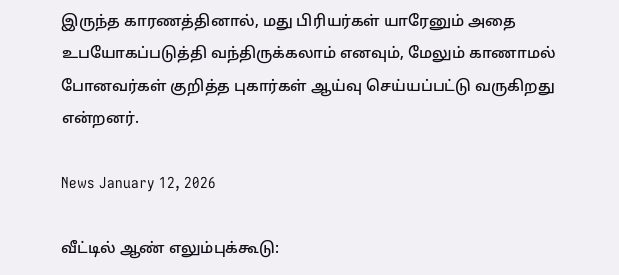இருந்த காரணத்தினால், மது பிரியர்கள் யாரேனும் அதை உபயோகப்படுத்தி வந்திருக்கலாம் எனவும், மேலும் காணாமல் போனவர்கள் குறித்த புகார்கள் ஆய்வு செய்யப்பட்டு வருகிறது என்றனர்.

News January 12, 2026

வீட்டில் ஆண் எலும்புக்கூடு: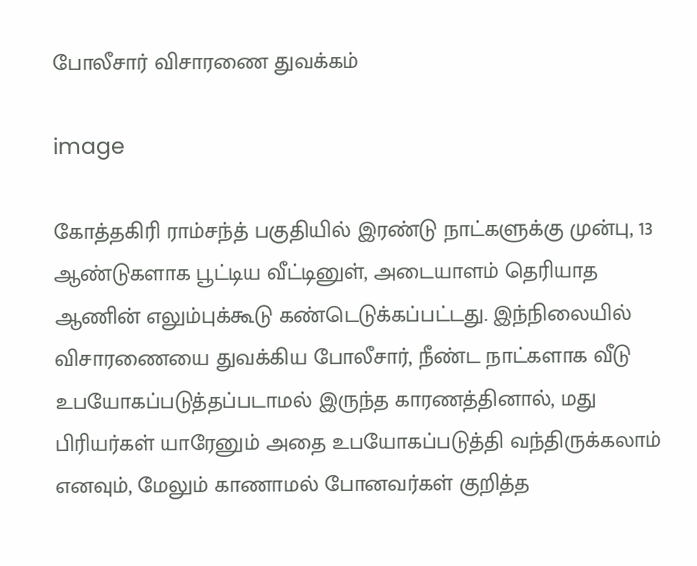போலீசார் விசாரணை துவக்கம்

image

கோத்தகிரி ராம்சந்த் பகுதியில் இரண்டு நாட்களுக்கு முன்பு, 13 ஆண்டுகளாக பூட்டிய வீட்டினுள், அடையாளம் தெரியாத ஆணின் எலும்புக்கூடு கண்டெடுக்கப்பட்டது. இந்நிலையில் விசாரணையை துவக்கிய போலீசார், நீண்ட நாட்களாக வீடு உபயோகப்படுத்தப்படாமல் இருந்த காரணத்தினால், மது பிரியர்கள் யாரேனும் அதை உபயோகப்படுத்தி வந்திருக்கலாம் எனவும், மேலும் காணாமல் போனவர்கள் குறித்த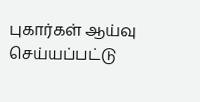புகார்கள் ஆய்வு செய்யப்பட்டு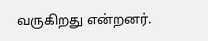வருகிறது என்றனர்.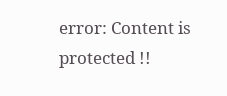error: Content is protected !!